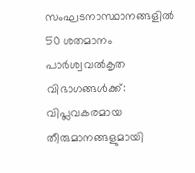സംഘടനാസ്ഥാനങ്ങളില്‍ 50 ശതമാനം പാര്‍ശ്വവല്‍കൃത വിഭാഗങ്ങള്‍ക്ക്: വിപ്ലവകരമായ തീരുമാനങ്ങളുമായി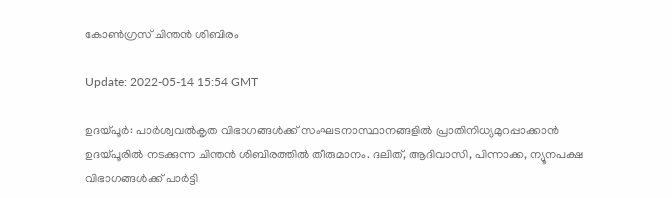കോണ്‍ഗ്രസ് ചിന്തന്‍ ശിബിരം

Update: 2022-05-14 15:54 GMT

ഉദയ്പൂര്‍: പാര്‍ശ്വവല്‍കൃത വിഭാഗങ്ങള്‍ക്ക് സംഘടനാസ്ഥാനങ്ങളില്‍ പ്രാതിനിധ്യമുറപ്പാക്കാന്‍ ഉദയ്പൂരില്‍ നടക്കുന്ന ചിന്തന്‍ ശിബിരത്തില്‍ തീരുമാനം. ദലിത്, ആദിവാസി, പിന്നാക്ക, ന്യൂനപക്ഷ വിഭാഗങ്ങള്‍ക്ക് പാര്‍ട്ടി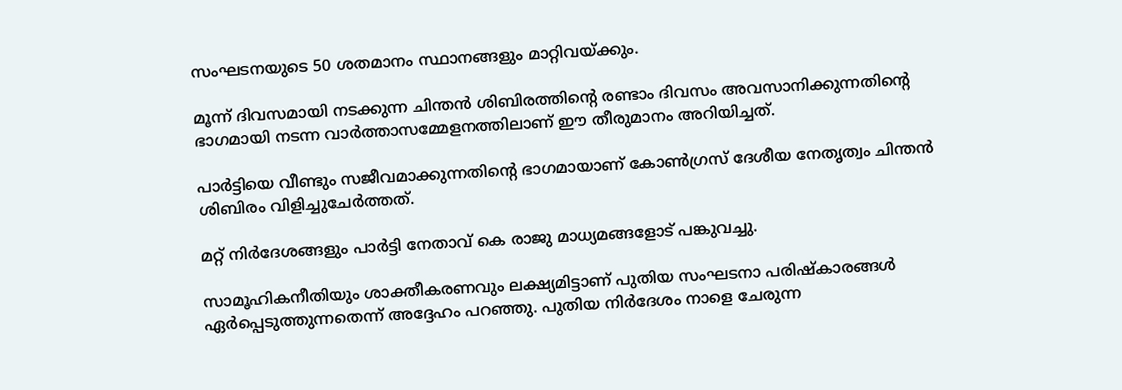സംഘടനയുടെ 50 ശതമാനം സ്ഥാനങ്ങളും മാറ്റിവയ്ക്കും.

മൂന്ന് ദിവസമായി നടക്കുന്ന ചിന്തന്‍ ശിബിരത്തിന്റെ രണ്ടാം ദിവസം അവസാനിക്കുന്നതിന്റെ ഭാഗമായി നടന്ന വാര്‍ത്താസമ്മേളനത്തിലാണ് ഈ തീരുമാനം അറിയിച്ചത്.

പാര്‍ട്ടിയെ വീണ്ടും സജീവമാക്കുന്നതിന്റെ ഭാഗമായാണ് കോണ്‍ഗ്രസ് ദേശീയ നേതൃത്വം ചിന്തന്‍ ശിബിരം വിളിച്ചുചേര്‍ത്തത്.

മറ്റ് നിര്‍ദേശങ്ങളും പാര്‍ട്ടി നേതാവ് കെ രാജു മാധ്യമങ്ങളോട് പങ്കുവച്ചു.

സാമൂഹികനീതിയും ശാക്തീകരണവും ലക്ഷ്യമിട്ടാണ് പുതിയ സംഘടനാ പരിഷ്‌കാരങ്ങള്‍ ഏര്‍പ്പെടുത്തുന്നതെന്ന് അദ്ദേഹം പറഞ്ഞു. പുതിയ നിര്‍ദേശം നാളെ ചേരുന്ന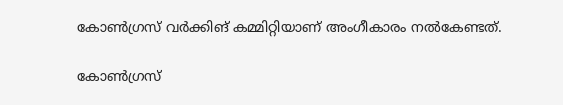കോണ്‍ഗ്രസ് വര്‍ക്കിങ് കമ്മിറ്റിയാണ് അംഗീകാരം നല്‍കേണ്ടത്.

കോണ്‍ഗ്രസ്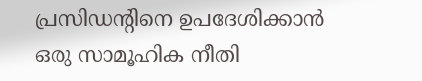പ്രസിഡന്റിനെ ഉപദേശിക്കാന്‍ ഒരു സാമൂഹിക നീതി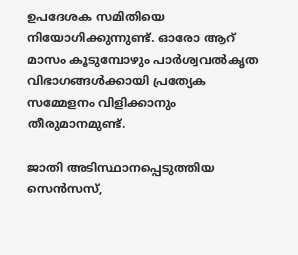ഉപദേശക സമിതിയെ നിയോഗിക്കുന്നുണ്ട്. ഓരോ ആറ് മാസം കൂടുമ്പോഴും പാര്‍ശ്വവല്‍കൃത വിഭാഗങ്ങള്‍ക്കായി പ്രത്യേക സമ്മേളനം വിളിക്കാനും തീരുമാനമുണ്ട്.

ജാതി അടിസ്ഥാനപ്പെടുത്തിയ സെന്‍സസ്,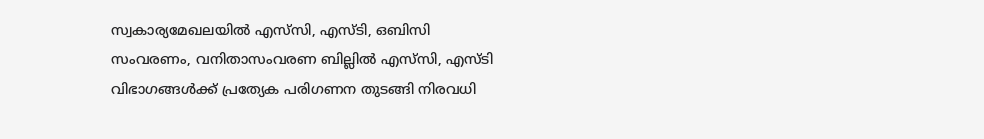സ്വകാര്യമേഖലയില്‍ എസ്‌സി, എസ്ടി, ഒബിസി സംവരണം, വനിതാസംവരണ ബില്ലില്‍ എസ്‌സി, എസ്ടി വിഭാഗങ്ങള്‍ക്ക് പ്രത്യേക പരിഗണന തുടങ്ങി നിരവധി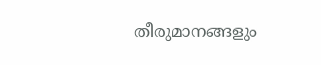തീരുമാനങ്ങളും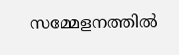സമ്മേളനത്തില്‍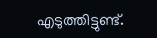എടുത്തിട്ടുണ്ട്.